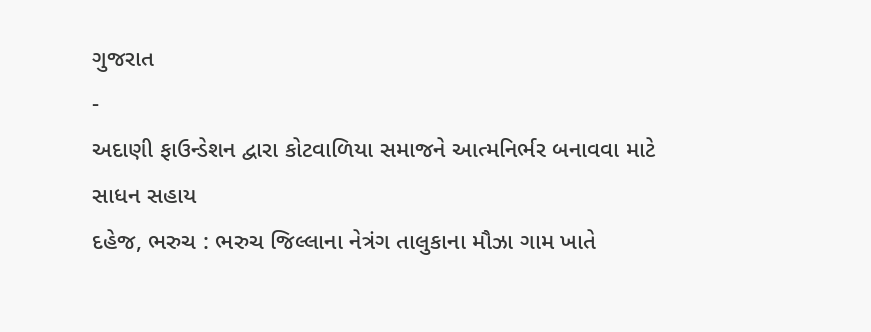ગુજરાત
-
અદાણી ફાઉન્ડેશન દ્વારા કોટવાળિયા સમાજને આત્મનિર્ભર બનાવવા માટે સાધન સહાય
દહેજ, ભરુચ : ભરુચ જિલ્લાના નેત્રંગ તાલુકાના મૌઝા ગામ ખાતે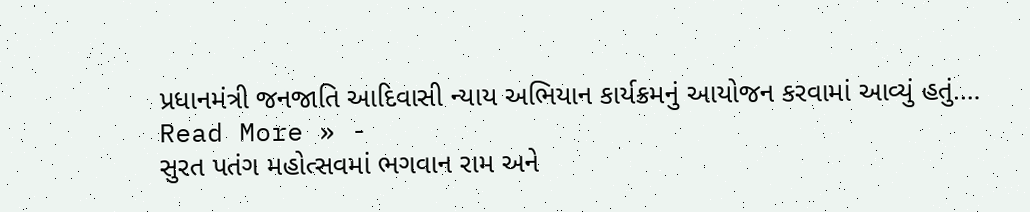પ્રધાનમંત્રી જનજાતિ આદિવાસી ન્યાય અભિયાન કાર્યક્રમનું આયોજન કરવામાં આવ્યું હતું.…
Read More » -
સુરત પતંગ મહોત્સવમાં ભગવાન રામ અને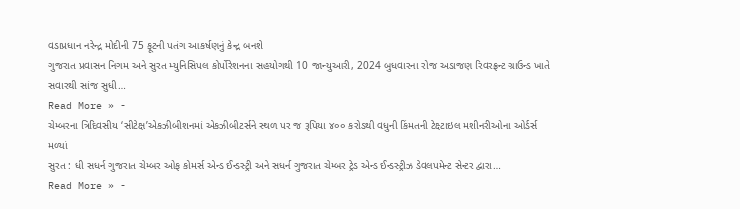વડાપ્રધાન નરેન્દ્ર મોદીની 75 ફૂટની પતંગ આકર્ષણનું કેન્દ્ર બનશે
ગુજરાત પ્રવાસન નિગમ અને સુરત મ્યુનિસિપલ કોર્પોરેશનના સહયોગથી 10 જાન્યુઆરી, 2024 બુધવારના રોજ અડાજણ રિવરફ્રન્ટ ગ્રાઉન્ડ ખાતે સવારથી સાંજ સુધી…
Read More » -
ચેમ્બરના ત્રિદિવસીય ‘સીટેક્ષ’એકઝીબીશનમાં એકઝીબીટર્સને સ્થળ પર જ રૂપિયા ૪૦૦ કરોડથી વધુની કિંમતની ટેક્ષ્ટાઇલ મશીનરીઓના ઓર્ડર્સ મળ્યાં
સુરત : ધી સધર્ન ગુજરાત ચેમ્બર ઓફ કોમર્સ એન્ડ ઈન્ડસ્ટ્રી અને સધર્ન ગુજરાત ચેમ્બર ટ્રેડ એન્ડ ઈન્ડસ્ટ્રીઝ ડેવલપમેન્ટ સેન્ટર દ્વારા…
Read More » -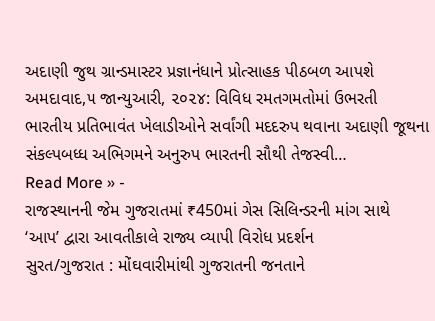અદાણી જુથ ગ્રાન્ડમાસ્ટર પ્રજ્ઞાનંધાને પ્રોત્સાહક પીઠબળ આપશે
અમદાવાદ,૫ જાન્યુઆરી, ૨૦૨૪: વિવિધ રમતગમતોમાં ઉભરતી ભારતીય પ્રતિભાવંત ખેલાડીઓને સર્વાંગી મદદરુપ થવાના અદાણી જૂથના સંકલ્પબધ્ધ અભિગમને અનુરુપ ભારતની સૌથી તેજસ્વી…
Read More » -
રાજસ્થાનની જેમ ગુજરાતમાં ₹450માં ગેસ સિલિન્ડરની માંગ સાથે ‘આપ’ દ્વારા આવતીકાલે રાજ્ય વ્યાપી વિરોધ પ્રદર્શન
સુરત/ગુજરાત : મોંઘવારીમાંથી ગુજરાતની જનતાને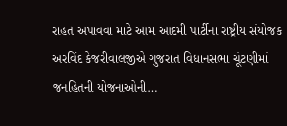રાહત અપાવવા માટે આમ આદમી પાર્ટીના રાષ્ટ્રીય સંયોજક અરવિંદ કેજરીવાલજીએ ગુજરાત વિધાનસભા ચૂંટણીમાં જનહિતની યોજનાઓની…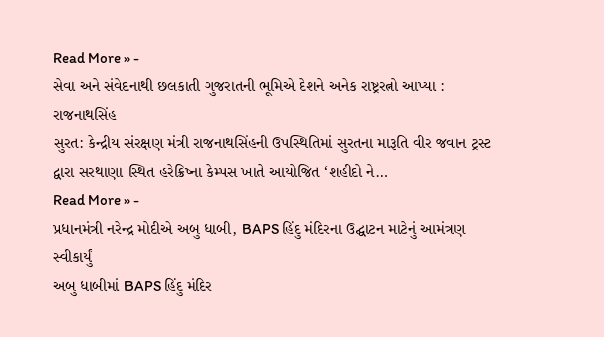Read More » -
સેવા અને સંવેદનાથી છલકાતી ગુજરાતની ભૂમિએ દેશને અનેક રાષ્ટ્રરત્નો આપ્યા : રાજનાથસિંહ
સુરત: કેન્દ્રીય સંરક્ષણ મંત્રી રાજનાથસિંહની ઉપસ્થિતિમાં સુરતના મારૂતિ વીર જવાન ટ્રસ્ટ દ્વારા સરથાણા સ્થિત હરેક્રિષ્ના કેમ્પસ ખાતે આયોજિત ‘શહીદો ને…
Read More » -
પ્રધાનમંત્રી નરેન્દ્ર મોદીએ અબુ ધાબી, BAPS હિંદુ મંદિરના ઉદ્ઘાટન માટેનું આમંત્રણ સ્વીકાર્યું
અબુ ધાબીમાં BAPS હિંદુ મંદિર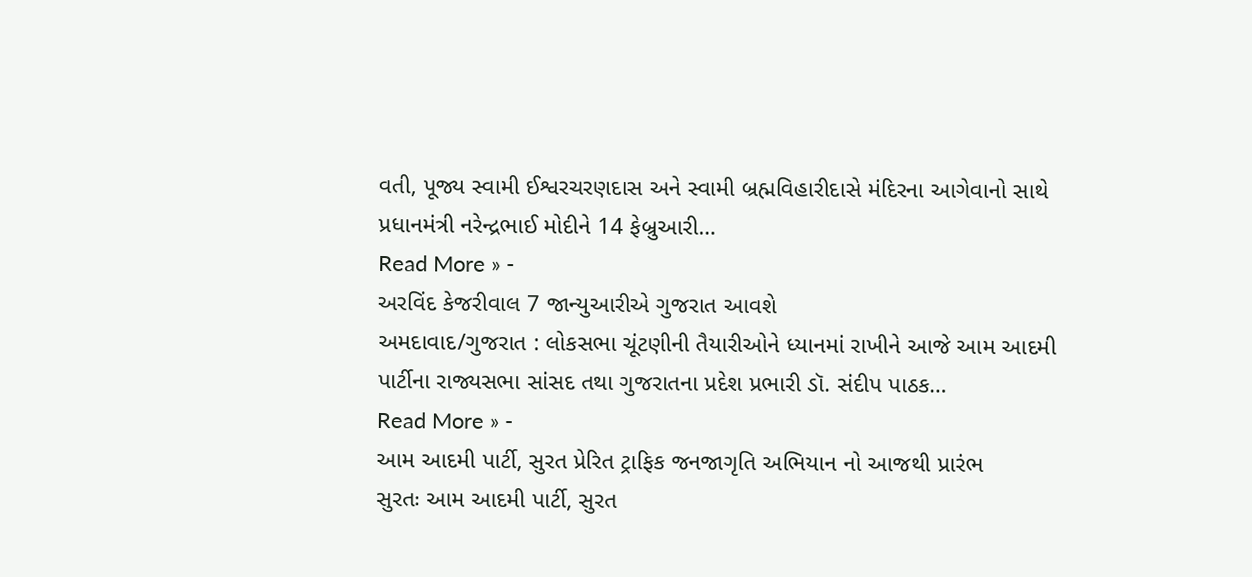વતી, પૂજ્ય સ્વામી ઈશ્વરચરણદાસ અને સ્વામી બ્રહ્મવિહારીદાસે મંદિરના આગેવાનો સાથે પ્રધાનમંત્રી નરેન્દ્રભાઈ મોદીને 14 ફેબ્રુઆરી…
Read More » -
અરવિંદ કેજરીવાલ 7 જાન્યુઆરીએ ગુજરાત આવશે
અમદાવાદ/ગુજરાત : લોકસભા ચૂંટણીની તૈયારીઓને ધ્યાનમાં રાખીને આજે આમ આદમી પાર્ટીના રાજ્યસભા સાંસદ તથા ગુજરાતના પ્રદેશ પ્રભારી ડૉ. સંદીપ પાઠક…
Read More » -
આમ આદમી પાર્ટી, સુરત પ્રેરિત ટ્રાફિક જનજાગૃતિ અભિયાન નો આજથી પ્રારંભ
સુરતઃ આમ આદમી પાર્ટી, સુરત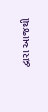દ્વારા આજથી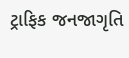ટ્રાફિક જનજાગૃતિ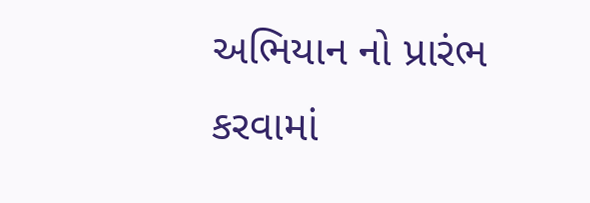અભિયાન નો પ્રારંભ કરવામાં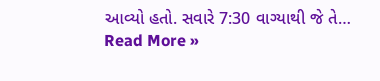આવ્યો હતો. સવારે 7:30 વાગ્યાથી જે તે…
Read More »